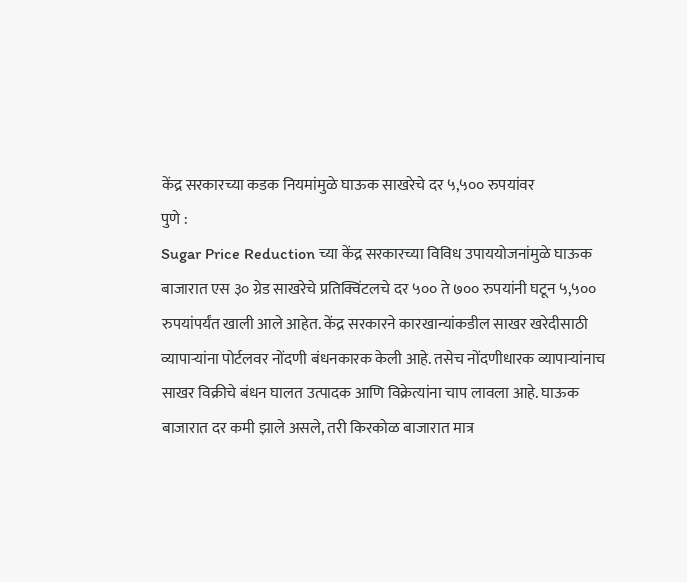केंद्र सरकारच्या कडक नियमांमुळे घाऊक साखरेचे दर ५,५०० रुपयांवर
पुणे :
Sugar Price Reduction च्या केंद्र सरकारच्या विविध उपाययोजनांमुळे घाऊक बाजारात एस ३० ग्रेड साखरेचे प्रतिक्विंटलचे दर ५०० ते ७०० रुपयांनी घटून ५,५०० रुपयांपर्यंत खाली आले आहेत. केंद्र सरकारने कारखान्यांकडील साखर खरेदीसाठी व्यापाऱ्यांना पोर्टलवर नोंदणी बंधनकारक केली आहे. तसेच नोंदणीधारक व्यापाऱ्यांनाच साखर विक्रीचे बंधन घालत उत्पादक आणि विक्रेत्यांना चाप लावला आहे. घाऊक बाजारात दर कमी झाले असले, तरी किरकोळ बाजारात मात्र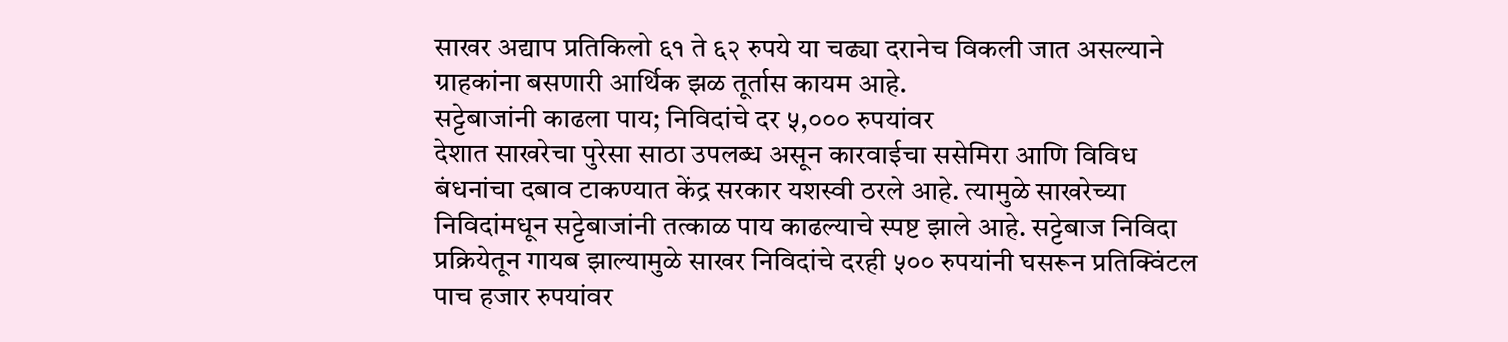साखर अद्याप प्रतिकिलो ६१ ते ६२ रुपये या चढ्या दरानेच विकली जात असल्याने ग्राहकांना बसणारी आर्थिक झळ तूर्तास कायम आहे.
सट्टेबाजांनी काढला पाय; निविदांचे दर ५,००० रुपयांवर
देशात साखरेचा पुरेसा साठा उपलब्ध असून कारवाईचा ससेमिरा आणि विविध बंधनांचा दबाव टाकण्यात केंद्र सरकार यशस्वी ठरले आहे. त्यामुळे साखरेच्या निविदांमधून सट्टेबाजांनी तत्काळ पाय काढल्याचे स्पष्ट झाले आहे. सट्टेबाज निविदा प्रक्रियेतून गायब झाल्यामुळे साखर निविदांचे दरही ५०० रुपयांनी घसरून प्रतिक्विंटल पाच हजार रुपयांवर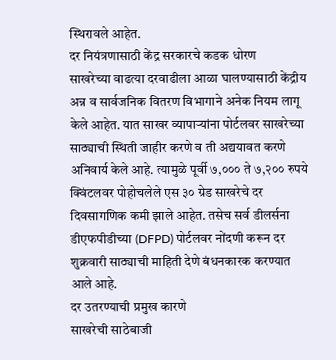स्थिरावले आहेत.
दर नियंत्रणासाठी केंद्र सरकारचे कडक धोरण
साखरेच्या वाढत्या दरवाढीला आळा घालण्यासाठी केंद्रीय अन्न व सार्वजनिक वितरण विभागाने अनेक नियम लागू केले आहेत. यात साखर व्यापाऱ्यांना पोर्टलवर साखरेच्या साठ्याची स्थिती जाहीर करणे व ती अद्ययावत करणे अनिवार्य केले आहे. त्यामुळे पूर्वी ७,००० ते ७,२०० रुपये क्विंटलवर पोहोचलेले एस ३० ग्रेड साखरेचे दर दिवसागणिक कमी झाले आहेत. तसेच सर्व डीलर्सना डीएफपीडीच्या (DFPD) पोर्टलवर नोंदणी करून दर शुक्रवारी साठ्याची माहिती देणे बंधनकारक करण्यात आले आहे.
दर उतरण्याची प्रमुख कारणे
साखरेची साठेबाजी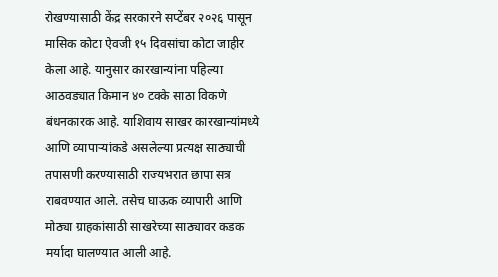रोखण्यासाठी केंद्र सरकारने सप्टेंबर २०२६ पासून मासिक कोटा ऐवजी १५ दिवसांचा कोटा जाहीर केला आहे. यानुसार कारखान्यांना पहिल्या आठवड्यात किमान ४० टक्के साठा विकणे बंधनकारक आहे. याशिवाय साखर कारखान्यांमध्ये आणि व्यापाऱ्यांकडे असलेल्या प्रत्यक्ष साठ्याची तपासणी करण्यासाठी राज्यभरात छापा सत्र राबवण्यात आले. तसेच घाऊक व्यापारी आणि मोठ्या ग्राहकांसाठी साखरेच्या साठ्यावर कडक मर्यादा घालण्यात आली आहे.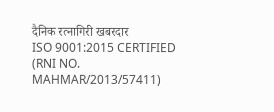दैनिक रत्नागिरी खबरदार
ISO 9001:2015 CERTIFIED
(RNI NO. MAHMAR/2013/57411)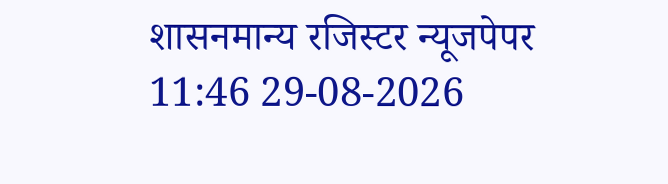शासनमान्य रजिस्टर न्यूजपेपर
11:46 29-08-2026